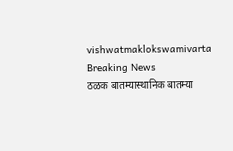vishwatmaklokswamivarta
Breaking News
ठळक बातम्यास्थानिक बातम्या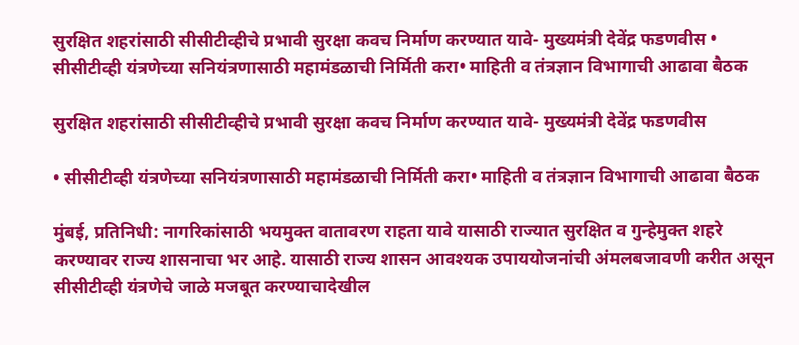सुरक्षित शहरांसाठी सीसीटीव्हीचे प्रभावी सुरक्षा कवच निर्माण करण्यात यावे- मुख्यमंत्री देवेंद्र फडणवीस • सीसीटीव्ही यंत्रणेच्या सनियंत्रणासाठी महामंडळाची निर्मिती करा• माहिती व तंत्रज्ञान विभागाची आढावा बैठक

सुरक्षित शहरांसाठी सीसीटीव्हीचे प्रभावी सुरक्षा कवच निर्माण करण्यात यावे- मुख्यमंत्री देवेंद्र फडणवीस

• सीसीटीव्ही यंत्रणेच्या सनियंत्रणासाठी महामंडळाची निर्मिती करा• माहिती व तंत्रज्ञान विभागाची आढावा बैठक

मुंबई, प्रतिनिधी: नागरिकांसाठी भयमुक्त वातावरण राहता यावे यासाठी राज्यात सुरक्षित व गुन्हेमुक्त शहरे करण्यावर राज्य शासनाचा भर आहे. यासाठी राज्य शासन आवश्यक उपाययोजनांची अंमलबजावणी करीत असून सीसीटीव्ही यंत्रणेचे जाळे मजबूत करण्याचादेखील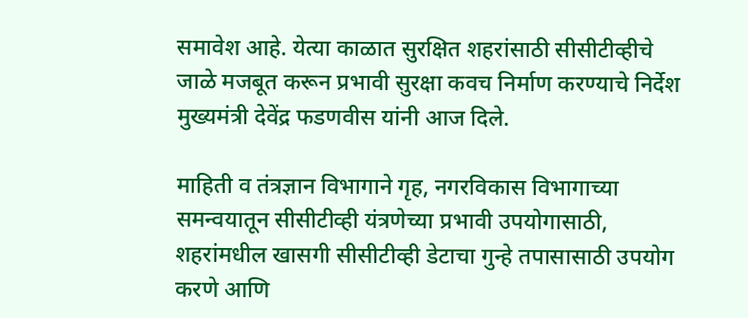समावेश आहे. येत्या काळात सुरक्षित शहरांसाठी सीसीटीव्हीचे जाळे मजबूत करून प्रभावी सुरक्षा कवच निर्माण करण्याचे निर्देश मुख्यमंत्री देवेंद्र फडणवीस यांनी आज दिले.

माहिती व तंत्रज्ञान विभागाने गृह, नगरविकास विभागाच्या समन्वयातून सीसीटीव्ही यंत्रणेच्या प्रभावी उपयोगासाठी, शहरांमधील खासगी सीसीटीव्ही डेटाचा गुन्हे तपासासाठी उपयोग करणे आणि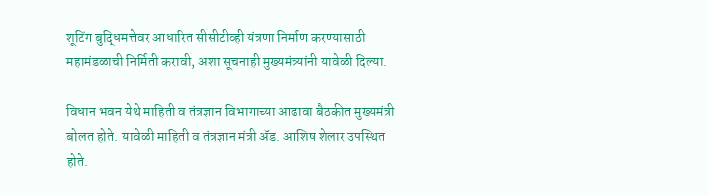शूटिंग बुद्धिमत्तेवर आधारित सीसीटीव्ही यंत्रणा निर्माण करण्यासाठी महामंडळाची निर्मिती करावी, अशा सूचनाही मुख्यमंत्र्यांनी यावेळी दिल्या.

विधान भवन येथे माहिती व तंत्रज्ञान विभागाच्या आढावा बैठकीत मुख्यमंत्री बोलत होते. यावेळी माहिती व तंत्रज्ञान मंत्री ॲड. आशिष शेलार उपस्थित होते.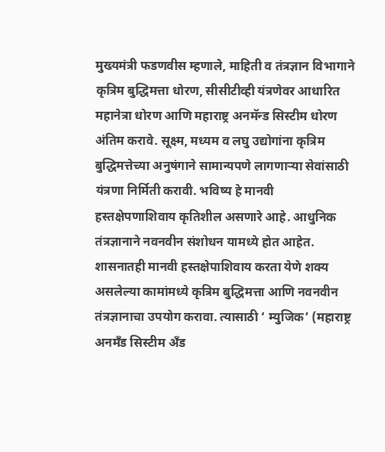मुख्यमंत्री फडणवीस म्हणाले, माहिती व तंत्रज्ञान विभागाने कृत्रिम बुद्धिमत्ता धोरण, सीसीटीव्ही यंत्रणेवर आधारित महानेत्रा धोरण आणि महाराष्ट्र अनमॅन्ड सिस्टीम धोरण अंतिम करावे. सूक्ष्म, मध्यम व लघु उद्योगांना कृत्रिम बुद्धिमत्तेच्या अनुषंगाने सामान्यपणे लागणाऱ्या सेवांसाठी यंत्रणा निर्मिती करावी. भविष्य हे मानवी हस्तक्षेपणाशिवाय कृतिशील असणारे आहे. आधुनिक तंत्रज्ञानाने नवनवीन संशोधन यामध्ये होत आहेत. शासनातही मानवी हस्तक्षेपाशिवाय करता येणे शक्य असलेल्या कामांमध्ये कृत्रिम बुद्धिमत्ता आणि नवनवीन तंत्रज्ञानाचा उपयोग करावा. त्यासाठी ‘ म्युजिक’ (महाराष्ट्र अनमँड सिस्टीम अँड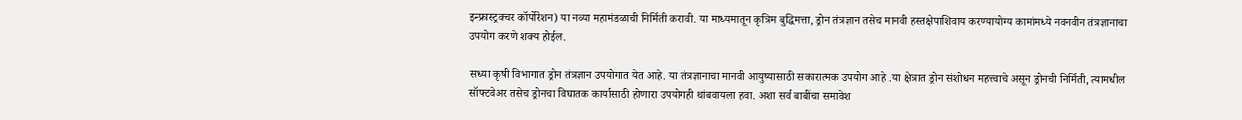इन्फ्रास्ट्रक्चर कॉर्पोरेशन) या नव्या महामंडळाची निर्मिती करावी. या माध्यमातून कृत्रिम बुद्धिमत्ता, ड्रोन तंत्रज्ञान तसेच मानवी हस्तक्षेपाशिवाय करण्यायोग्य कामांमध्ये नवनवीन तंत्रज्ञानाचा उपयोग करणे शक्य होईल.

सध्या कृषी विभागात ड्रोन तंत्रज्ञान उपयोगात येत आहे. या तंत्रज्ञानाचा मानवी आयुष्यासाठी सकारात्मक उपयोग आहे .या क्षेत्रात ड्रोन संशोधन महत्त्वाचे असून ड्रोनची निर्मिती, त्यामधील सॉफ्टवेअर तसेच ड्रोनचा विघातक कार्यासाठी होणारा उपयोगही थांबवायला हवा. अशा सर्व बाबींचा समावेश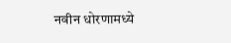नवीन धोरणामध्ये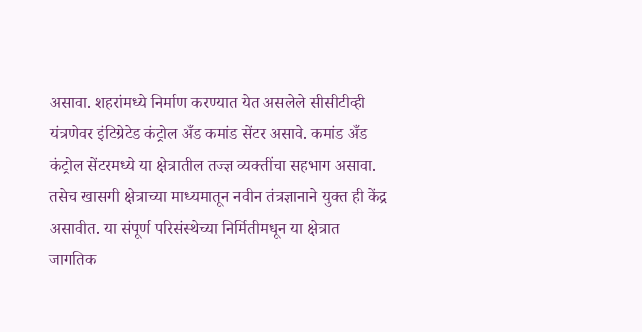असावा. शहरांमध्ये निर्माण करण्यात येत असलेले सीसीटीव्ही यंत्रणेवर इंटिग्रेटेड कंट्रोल अँड कमांड सेंटर असावे. कमांड अँड कंट्रोल सेंटरमध्ये या क्षेत्रातील तज्ज्ञ व्यक्तींचा सहभाग असावा. तसेच खासगी क्षेत्राच्या माध्यमातून नवीन तंत्रज्ञानाने युक्त ही केंद्र असावीत. या संपूर्ण परिसंस्थेच्या निर्मितीमधून या क्षेत्रात जागतिक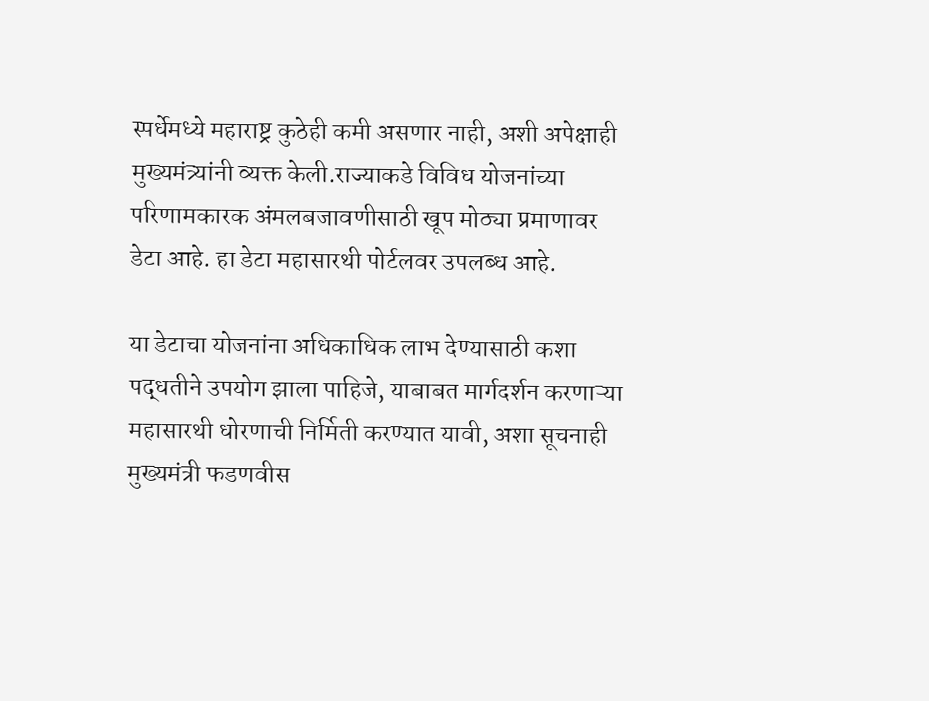स्पर्धेमध्ये महाराष्ट्र कुठेही कमी असणार नाही, अशी अपेक्षाही मुख्यमंत्र्यांनी व्यक्त केली.राज्याकडे विविध योजनांच्या परिणामकारक अंमलबजावणीसाठी खूप मोठ्या प्रमाणावर डेटा आहे. हा डेटा महासारथी पोर्टलवर उपलब्ध आहे.

या डेटाचा योजनांना अधिकाधिक लाभ देण्यासाठी कशा पद्धतीने उपयोग झाला पाहिजे, याबाबत मार्गदर्शन करणाऱ्या महासारथी धोरणाची निर्मिती करण्यात यावी, अशा सूचनाही मुख्यमंत्री फडणवीस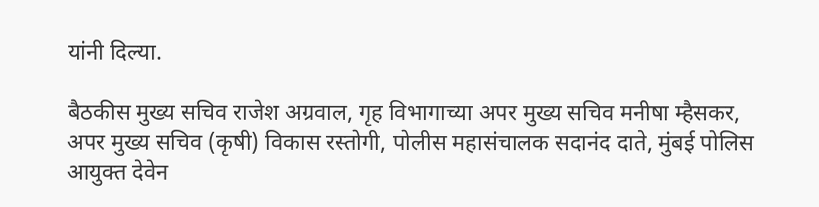यांनी दिल्या.

बैठकीस मुख्य सचिव राजेश अग्रवाल, गृह विभागाच्या अपर मुख्य सचिव मनीषा म्हैसकर, अपर मुख्य सचिव (कृषी) विकास रस्तोगी, पोलीस महासंचालक सदानंद दाते, मुंबई पोलिस आयुक्त देवेन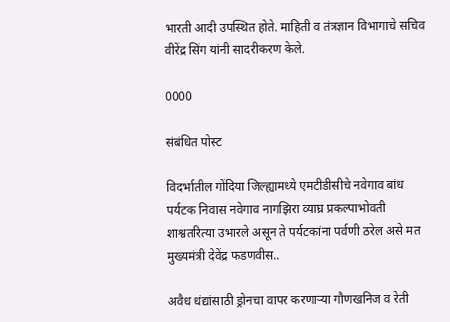भारती आदी उपस्थित होते. माहिती व तंत्रज्ञान विभागाचे सचिव वीरेंद्र सिंग यांनी सादरीकरण केले.

0000

संबंधित पोस्ट

विदर्भातील गोंदिया जिल्ह्यामध्ये एमटीडीसीचे नवेगाव बांध पर्यटक निवास नवेगाव नागझिरा व्याघ्र प्रकल्पाभोवती शाश्वतरित्या उभारले असून ते पर्यटकांना पर्वणी ठरेल असे मत मुख्यमंत्री देवेंद्र फडणवीस..

अवैध धंद्यांसाठी ड्रोनचा वापर करणाऱ्या गौणखनिज व रेती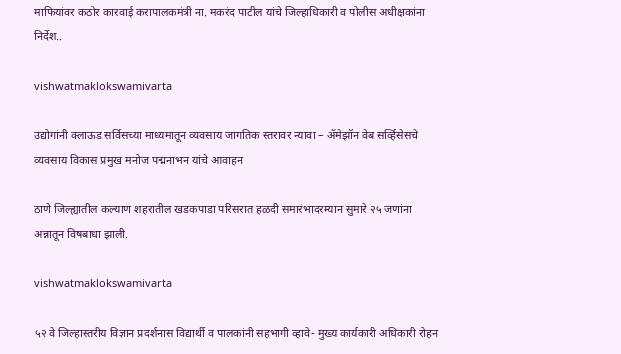माफियांवर कठोर कारवाई करापालकमंत्री ना. मकरंद पाटील यांचे जिल्हाधिकारी व पोलीस अधीक्षकांना निर्देश..

vishwatmaklokswamivarta

उद्योगांनी क्लाऊड सर्विसच्या माध्यमातून व्यवसाय जागतिक स्तरावर न्यावा – ॲमेझॉन वेब सर्व्हिसेसचे व्यवसाय विकास प्रमुख मनोज पद्मनाभन यांचे आवाहन

ठाणे जिल्ह्यातील कल्याण शहरातील खडकपाडा परिसरात हळदी समारंभादरम्यान सुमारे २५ जणांना अन्नातून विषबाधा झाली.

vishwatmaklokswamivarta

५२ वे जिल्हास्तरीय विज्ञान प्रदर्शनास विद्यार्थी व पालकांनी सहभागी व्हावे- मुख्य कार्यकारी अधिकारी रोहन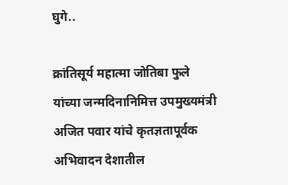घुगे..

क्रांतिसूर्य महात्मा जोतिबा फुले यांच्या जन्मदिनानिमित्त उपमुख्यमंत्री अजित पवार यांचे कृतज्ञतापूर्वक अभिवादन देशातील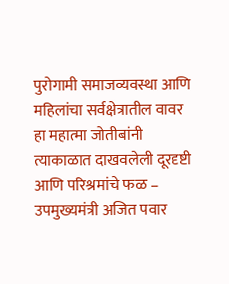पुरोगामी समाजव्यवस्था आणि महिलांचा सर्वक्षेत्रातील वावर हा महात्मा जोतीबांनी त्याकाळात दाखवलेली दूरदृष्टी आणि परिश्रमांचे फळ – उपमुख्यमंत्री अजित पवार